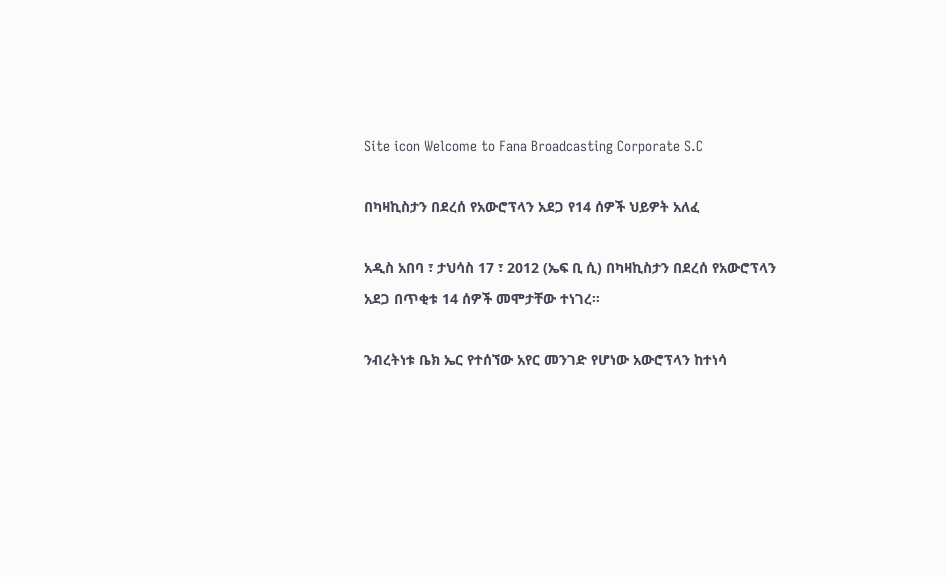Site icon Welcome to Fana Broadcasting Corporate S.C

በካዛኪስታን በደረሰ የአውሮፕላን አደጋ የ14 ሰዎች ህይዎት አለፈ

አዲስ አበባ ፣ ታህሳስ 17 ፣ 2012 (ኤፍ ቢ ሲ) በካዛኪስታን በደረሰ የአውሮፕላን አደጋ በጥቂቱ 14 ሰዎች መሞታቸው ተነገረ።

ንብረትነቱ ቤክ ኤር የተሰኘው አየር መንገድ የሆነው አውሮፕላን ከተነሳ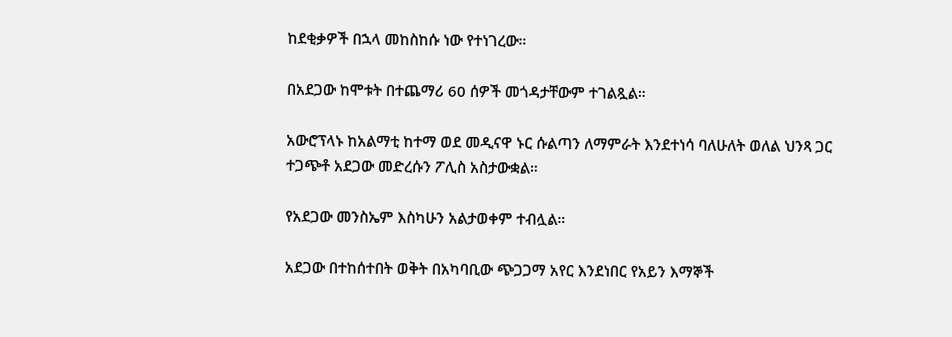ከደቂቃዎች በኋላ መከስከሱ ነው የተነገረው።

በአደጋው ከሞቱት በተጨማሪ 60 ሰዎች መጎዳታቸውም ተገልጿል።

አውሮፕላኑ ከአልማቲ ከተማ ወደ መዲናዋ ኑር ሱልጣን ለማምራት እንደተነሳ ባለሁለት ወለል ህንጻ ጋር ተጋጭቶ አደጋው መድረሱን ፖሊስ አስታውቋል።

የአደጋው መንስኤም እስካሁን አልታወቀም ተብሏል።

አደጋው በተከሰተበት ወቅት በአካባቢው ጭጋጋማ አየር እንደነበር የአይን እማኞች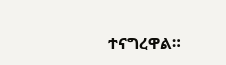ተናግረዋል።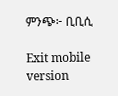ምንጭ፦ ቢቢሲ

Exit mobile version